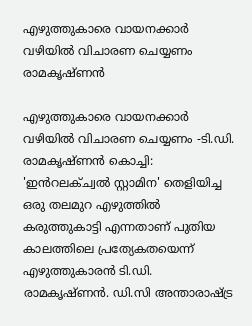എഴുത്തുകാരെ വായനക്കാർ വഴിയിൽ വിചാരണ ചെയ്യണം രാമകൃഷ്ണൻ

എഴുത്തുകാരെ വായനക്കാർ വഴിയിൽ വിചാരണ ചെയ്യണം -ടി.ഡി. രാമകൃഷ്ണൻ കൊച്ചി: 'ഇൻറലക്ച്വൽ സ്റ്റാമിന' തെളിയിച്ച ഒരു തലമുറ എഴുത്തിൽ കരുത്തുകാട്ടി എന്നതാണ് പുതിയ കാലത്തിലെ പ്രത്യേകതയെന്ന് എഴുത്തുകാരൻ ടി.ഡി. രാമകൃഷ്ണൻ. ഡി.സി അന്താരാഷ്ട്ര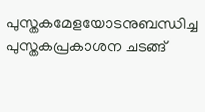പുസ്തകമേളയോടനുബന്ധിച്ച പുസ്തകപ്രകാശന ചടങ്ങ്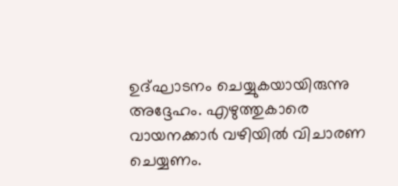ഉദ്ഘാടനം ചെയ്യുകയായിരുന്നു അദ്ദേഹം. എഴുത്തുകാരെ വായനക്കാർ വഴിയിൽ വിചാരണ ചെയ്യണം.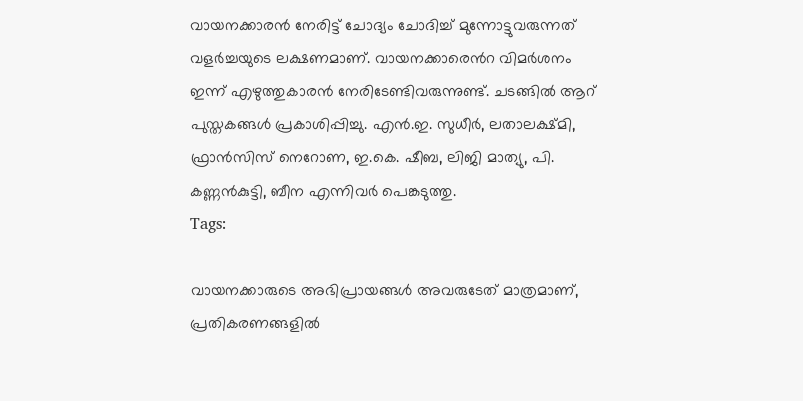വായനക്കാരൻ നേരിട്ട് ചോദ്യം ചോദിച്ച് മുന്നോട്ടുവരുന്നത് വളർച്ചയുടെ ലക്ഷണമാണ്. വായനക്കാരെൻറ വിമർശനം ഇന്ന് എഴുത്തുകാരൻ നേരിടേണ്ടിവരുന്നുണ്ട്. ചടങ്ങിൽ ആറ് പുസ്തകങ്ങൾ പ്രകാശിപ്പിച്ചു. എൻ.ഇ. സുധീർ, ലതാലക്ഷ്മി, ഫ്രാൻസിസ് നെറോണ, ഇ.കെ. ഷീബ, ലിജി മാത്യു, പി. കണ്ണൻകുട്ടി, ബീന എന്നിവർ പെങ്കടുത്തു.
Tags:

വായനക്കാരുടെ അഭിപ്രായങ്ങള്‍ അവരുടേത് മാത്രമാണ്, പ്രതികരണങ്ങളിൽ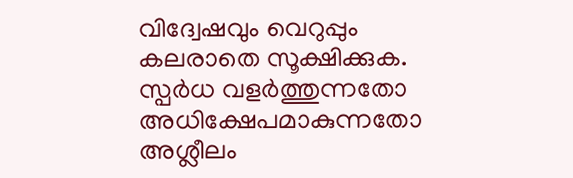വിദ്വേഷവും വെറുപ്പും കലരാതെ സൂക്ഷിക്കുക. സ്പർധ വളർത്തുന്നതോ അധിക്ഷേപമാകുന്നതോ അശ്ലീലം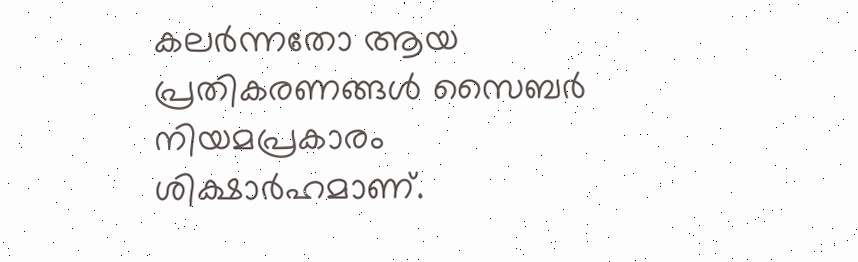കലർന്നതോ ആയ പ്രതികരണങ്ങൾ സൈബർ നിയമപ്രകാരം ശിക്ഷാർഹമാണ്.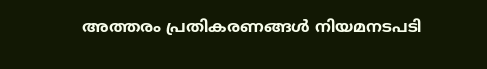അത്തരം പ്രതികരണങ്ങൾ നിയമനടപടി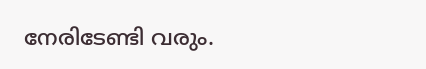നേരിടേണ്ടി വരും.